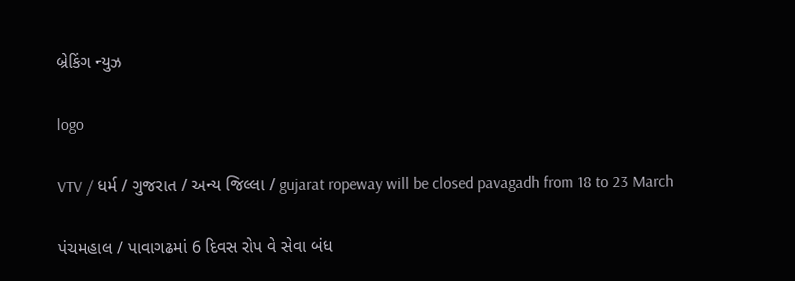બ્રેકિંગ ન્યુઝ

logo

VTV / ધર્મ / ગુજરાત / અન્ય જિલ્લા / gujarat ropeway will be closed pavagadh from 18 to 23 March

પંચમહાલ / પાવાગઢમાં 6 દિવસ રોપ વે સેવા બંધ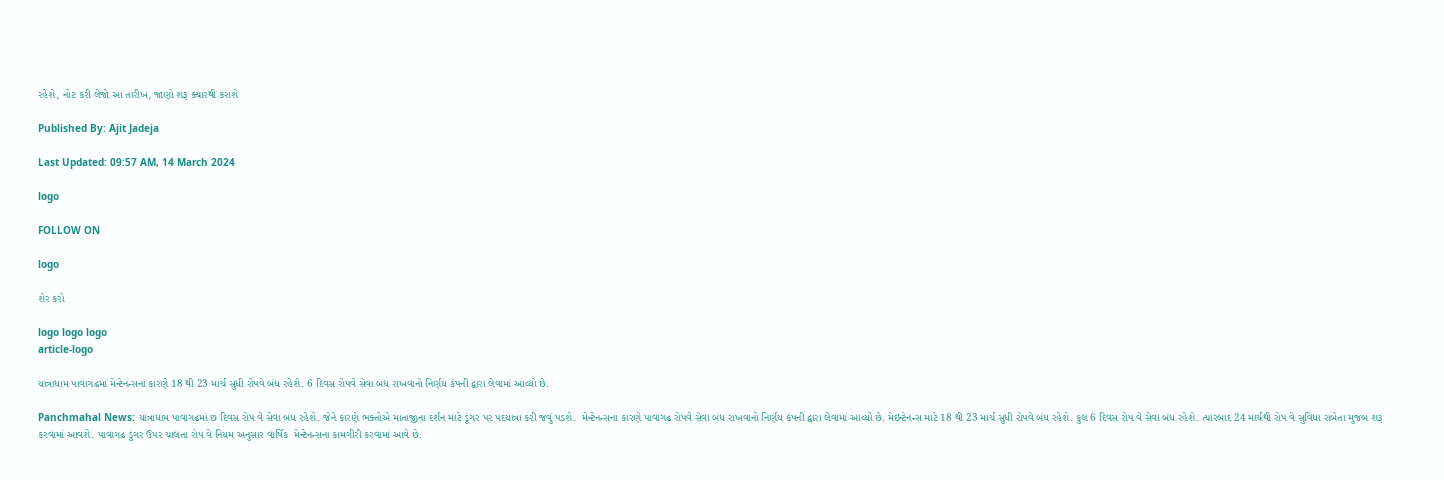રહેશે, નોટ કરી લેજો આ તારીખ, જાણો શરૂ ક્યારથી કરાશે

Published By: Ajit Jadeja

Last Updated: 09:57 AM, 14 March 2024

logo

FOLLOW ON

logo

શેર કરો

logo logo logo
article-logo

યાત્રાધામ પાવાગઢમાં મેન્ટેનન્સના કારણે 18 થી 23 માર્ચ સુધી રોપવે બંધ રહેશે. 6 દિવસ રોપવે સેવા બંધ રાખવાનો નિર્ણય કંપની દ્વારા લેવામાં આવ્યો છે.

Panchmahal News: યાત્રાધામ પાવાગઢમાં છ દિવસ રોપ વે સેવા બંધ રહેશે. જેને કારણે ભક્તોએ માતાજીના દર્શન માટે ડૂંગર પર પદયાત્રા કરી જવું પડશે.  મેન્ટેનન્સના કારણે પાવાગઢ રોપવે સેવા બંધ રાખવાનો નિર્ણય કંપની દ્વારા લેવામાં આવ્યો છે. મેઇન્ટેનન્સ માટે 18 થી 23 માર્ચ સુધી રોપવે બંધ રહેશે. કુલ 6 દિવસ રોપ વે સેવા બંધ રહેશે. ત્યારબાદ 24 માર્ચથી રોપ વે સુવિધા રાબેતા મુજબ શરૂ કરવામાં આવશે. પાવાગઢ ડુંગર ઉપર ચાલતા રોપ વે નિયમ અનુસાર વાર્ષિક  મેન્ટેનન્સના કામગીરી કરવામાં આવે છે.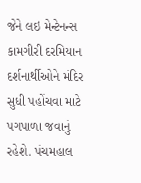જેને લઇ મેન્ટેનન્સ કામગીરી દરમિયાન  દર્શનાર્થીઓને મંદિર સુધી પહોંચવા માટે પગપાળા જવાનું રહેશે. પંચમહાલ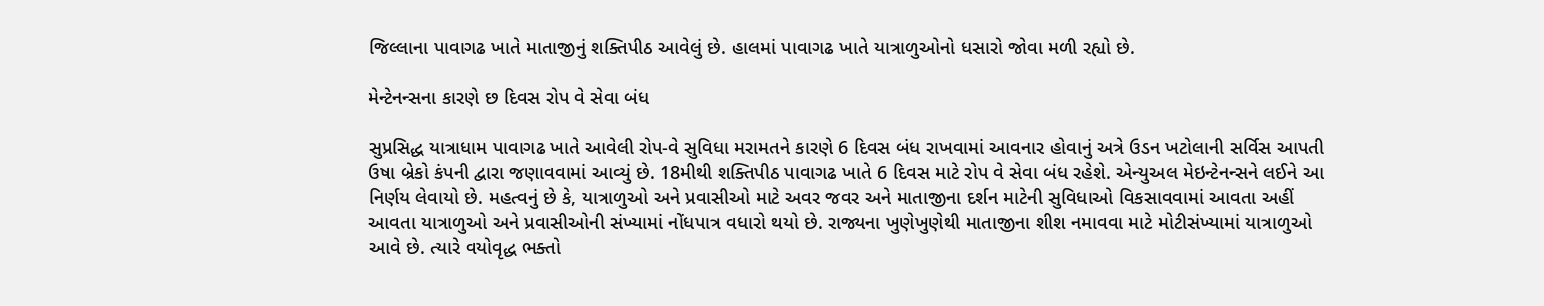જિલ્લાના પાવાગઢ ખાતે માતાજીનું શક્તિપીઠ આવેલું છે. હાલમાં પાવાગઢ ખાતે યાત્રાળુઓનો ધસારો જોવા મળી રહ્યો છે.

મેન્ટેનન્સના કારણે છ દિવસ રોપ વે સેવા બંધ

સુપ્રસિદ્ધ યાત્રાધામ પાવાગઢ ખાતે આવેલી રોપ-વે સુવિધા મરામતને કારણે 6 દિવસ બંધ રાખવામાં આવનાર હોવાનું અત્રે ઉડન ખટોલાની સર્વિસ આપતી ઉષા બ્રેકો કંપની દ્વારા જણાવવામાં આવ્યું છે. 18મીથી શક્તિપીઠ પાવાગઢ ખાતે 6 દિવસ માટે રોપ વે સેવા બંધ રહેશે. એન્યુઅલ મેઇન્ટેનન્સને લઈને આ નિર્ણય લેવાયો છે. મહત્વનું છે કે, યાત્રાળુઓ અને પ્રવાસીઓ માટે અવર જવર અને માતાજીના દર્શન માટેની સુવિધાઓ વિકસાવવામાં આવતા અહીં આવતા યાત્રાળુઓ અને પ્રવાસીઓની સંખ્યામાં નોંધપાત્ર વધારો થયો છે. રાજ્યના ખુણેખુણેથી માતાજીના શીશ નમાવવા માટે મોટીસંખ્યામાં યાત્રાળુઓ આવે છે. ત્યારે વયોવૃદ્ધ ભક્તો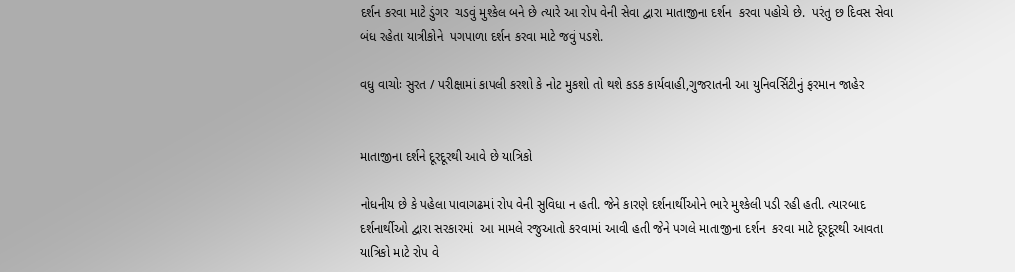દર્શન કરવા માટે ડુંગર  ચડવું મુશ્કેલ બને છે ત્યારે આ રોપ વેની સેવા દ્વારા માતાજીના દર્શન  કરવા પહોચે છે.  પરંતુ છ દિવસ સેવા બંધ રહેતા યાત્રીકોને  પગપાળા દર્શન કરવા માટે જવું પડશે.

વધુ વાચોઃ સુરત / પરીક્ષામાં કાપલી કરશો કે નોટ મુકશો તો થશે કડક કાર્યવાહી,ગુજરાતની આ યુનિવર્સિટીનું ફરમાન જાહેર


માતાજીના દર્શને દૂરદૂરથી આવે છે યાત્રિકો

નોધનીય છે કે પહેલા પાવાગઢમાં રોપ વેની સુવિધા ન હતી. જેને કારણે દર્શનાર્થીઓને ભારે મુશ્કેલી પડી રહી હતી. ત્યારબાદ દર્શનાર્થીઓ દ્વારા સરકારમાં  આ મામલે રજુઆતો કરવામાં આવી હતી જેને પગલે માતાજીના દર્શન  કરવા માટે દૂરદૂરથી આવતા યાત્રિકો માટે રોપ વે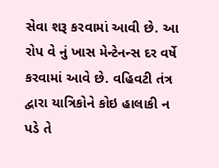સેવા શરૂ કરવામાં આવી છે. આ રોપ વે નું ખાસ મેન્ટેનન્સ દર વર્ષે કરવામાં આવે છે. વહિવટી તંત્ર દ્વારા યાત્રિકોને કોઇ હાલાકી ન પડે તે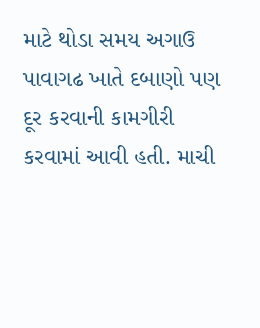માટે થોડા સમય અગાઉ  પાવાગઢ ખાતે દબાણો પણ દૂર કરવાની કામગીરી કરવામાં આવી હતી. માચી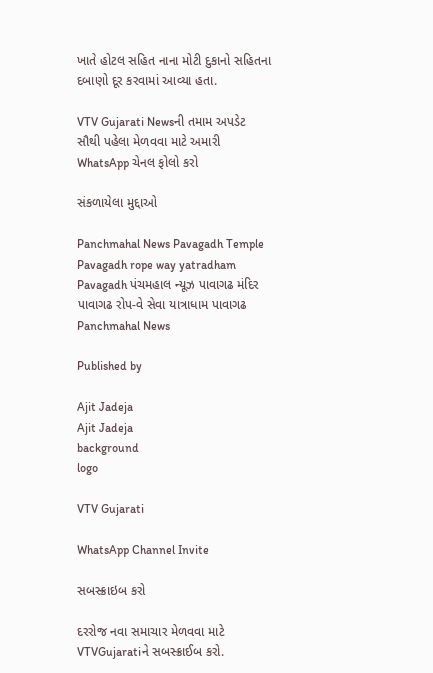ખાતે હોટલ સહિત નાના મોટી દુકાનો સહિતના દબાણો દૂર કરવામાં આવ્યા હતા.

VTV Gujarati Newsની તમામ અપડેટ સૌથી પહેલા મેળવવા માટે અમારી WhatsApp ચેનલ ફોલો કરો

સંકળાયેલા મુદ્દાઓ

Panchmahal News Pavagadh Temple Pavagadh rope way yatradham Pavagadh પંચમહાલ ન્યૂઝ પાવાગઢ મંદિર પાવાગઢ રોપ-વે સેવા યાત્રાધામ પાવાગઢ Panchmahal News

Published by

Ajit Jadeja
Ajit Jadeja
background
logo

VTV Gujarati

WhatsApp Channel Invite

સબસ્ક્રાઇબ કરો

દરરોજ નવા સમાચાર મેળવવા માટે VTVGujaratiને સબસ્ક્રાઈબ કરો.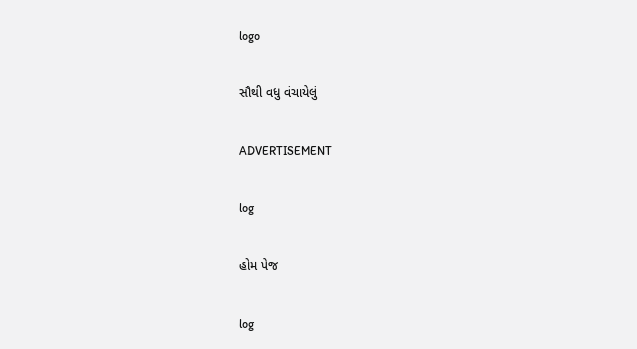logo

સૌથી વધુ વંચાયેલું

ADVERTISEMENT

log

હોમ પેજ

log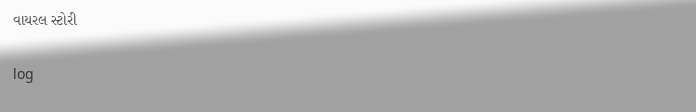વાયરલ સ્ટોરી

log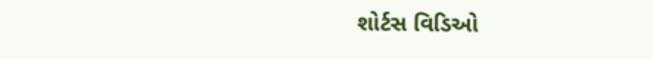શોર્ટસ વિડિઓ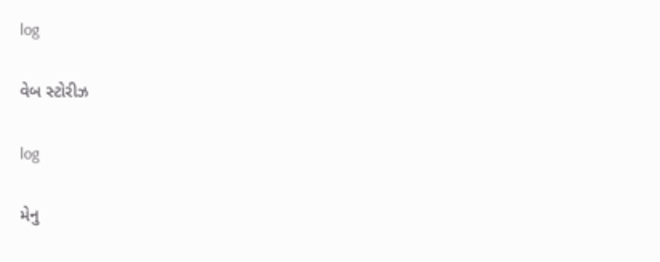log

વેબ સ્ટોરીઝ

log

મેનુ